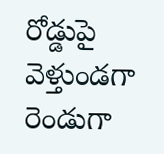రోడ్డుపై వెళ్తుండగా రెండుగా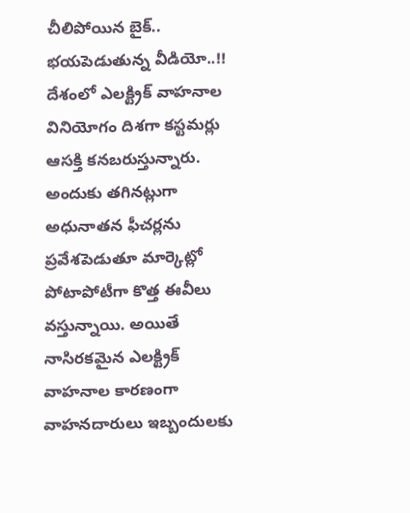చీలిపోయిన బైక్.. భయపెడుతున్న వీడియో..!!
దేశంలో ఎలక్ట్రిక్ వాహనాల వినియోగం దిశగా కస్టమర్లు ఆసక్తి కనబరుస్తున్నారు. అందుకు తగినట్లుగా అధునాతన ఫీచర్లను ప్రవేశపెడుతూ మార్కెట్లో పోటాపోటీగా కొత్త ఈవీలు వస్తున్నాయి. అయితే నాసిరకమైన ఎలక్ట్రిక్ వాహనాల కారణంగా వాహనదారులు ఇబ్బందులకు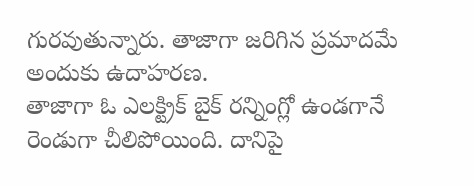గురవుతున్నారు. తాజాగా జరిగిన ప్రమాదమే అందుకు ఉదాహరణ.
తాజాగా ఓ ఎలక్ట్రిక్ బైక్ రన్నింగ్లో ఉండగానే రెండుగా చీలిపోయింది. దానిపై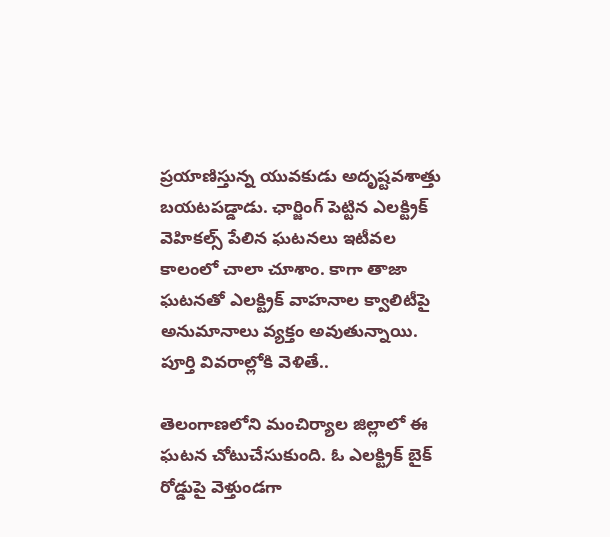ప్రయాణిస్తున్న యువకుడు అదృష్టవశాత్తు బయటపడ్డాడు. ఛార్జింగ్ పెట్టిన ఎలక్ట్రిక్ వెహికల్స్ పేలిన ఘటనలు ఇటీవల కాలంలో చాలా చూశాం. కాగా తాజా ఘటనతో ఎలక్ట్రిక్ వాహనాల క్వాలిటీపై అనుమానాలు వ్యక్తం అవుతున్నాయి. పూర్తి వివరాల్లోకి వెళితే..

తెలంగాణలోని మంచిర్యాల జిల్లాలో ఈ ఘటన చోటుచేసుకుంది. ఓ ఎలక్ట్రిక్ బైక్ రోడ్డుపై వెళ్తుండగా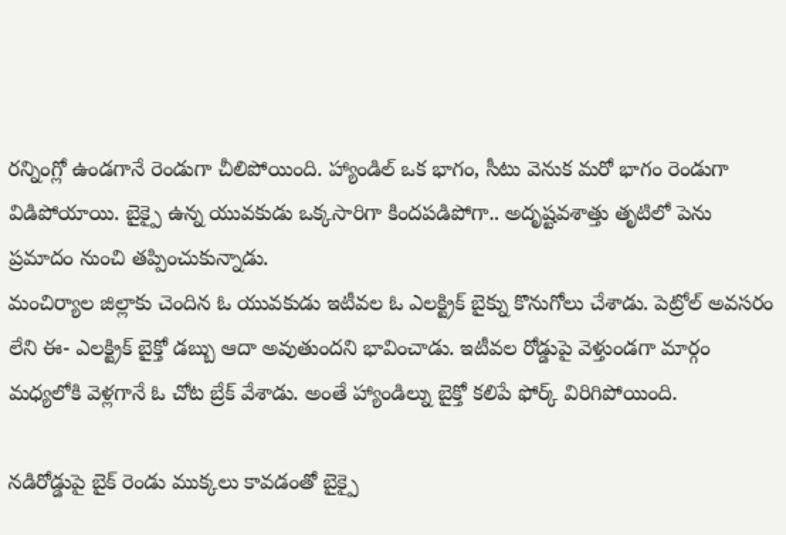రన్నింగ్లో ఉండగానే రెండుగా చీలిపోయింది. హ్యాండిల్ ఒక భాగం, సీటు వెనుక మరో భాగం రెండుగా విడిపోయాయి. బైక్పై ఉన్న యువకుడు ఒక్కసారిగా కిందపడిపోగా.. అదృష్టవశాత్తు తృటిలో పెను ప్రమాదం నుంచి తప్పించుకున్నాడు.
మంచిర్యాల జిల్లాకు చెందిన ఓ యువకుడు ఇటీవల ఓ ఎలక్ట్రిక్ బైక్ను కొనుగోలు చేశాడు. పెట్రోల్ అవసరం లేని ఈ- ఎలక్ట్రిక్ బైక్తో డబ్బు ఆదా అవుతుందని భావించాడు. ఇటీవల రోడ్డుపై వెళ్తుండగా మార్గం మధ్యలోకి వెళ్లగానే ఓ చోట బ్రేక్ వేశాడు. అంతే హ్యాండిల్ను బైక్తో కలిపే ఫోర్క్ విరిగిపోయింది.

నడిరోడ్డుపై బైక్ రెండు ముక్కలు కావడంతో బైక్పై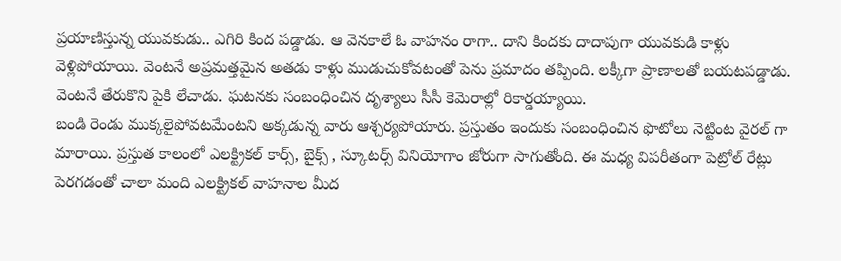ప్రయాణిస్తున్న యువకుడు.. ఎగిరి కింద పడ్డాడు. ఆ వెనకాలే ఓ వాహనం రాగా.. దాని కిందకు దాదాపుగా యువకుడి కాళ్లు వెళ్లిపోయాయి. వెంటనే అప్రమత్తమైన అతడు కాళ్లు ముడుచుకోవటంతో పెను ప్రమాదం తప్పింది. లక్కీగా ప్రాణాలతో బయటపడ్డాడు. వెంటనే తేరుకొని పైకి లేచాడు. ఘటనకు సంబంధించిన దృశ్యాలు సీసీ కెమెరాల్లో రికార్డయ్యాయి.
బండి రెండు ముక్కలైపోవటమేంటని అక్కడున్న వారు ఆశ్చర్యపోయారు. ప్రస్తుతం ఇందుకు సంబంధించిన ఫొటోలు నెట్టింట వైరల్ గా మారాయి. ప్రస్తుత కాలంలో ఎలక్ట్రికల్ కార్స్, బైక్స్ , స్కూటర్స్ వినియోగాం జోరుగా సాగుతోంది. ఈ మధ్య విపరీతంగా పెట్రోల్ రేట్లు పెరగడంతో చాలా మంది ఎలక్ట్రికల్ వాహనాల మీద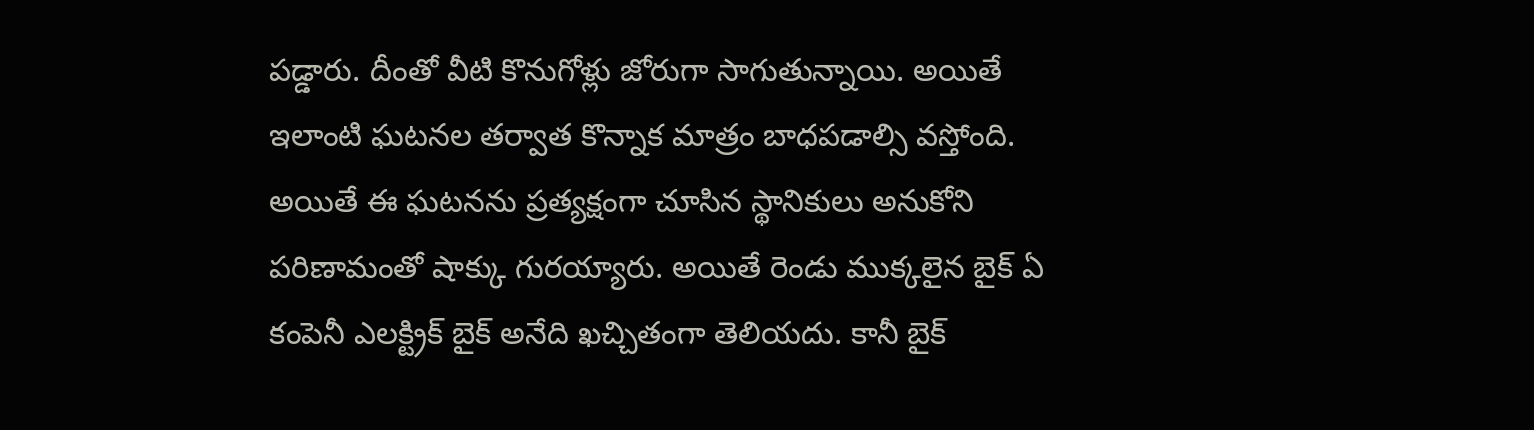పడ్డారు. దీంతో వీటి కొనుగోళ్లు జోరుగా సాగుతున్నాయి. అయితే ఇలాంటి ఘటనల తర్వాత కొన్నాక మాత్రం బాధపడాల్సి వస్తోంది.
అయితే ఈ ఘటనను ప్రత్యక్షంగా చూసిన స్థానికులు అనుకోని పరిణామంతో షాక్కు గురయ్యారు. అయితే రెండు ముక్కలైన బైక్ ఏ కంపెనీ ఎలక్ట్రిక్ బైక్ అనేది ఖచ్చితంగా తెలియదు. కానీ బైక్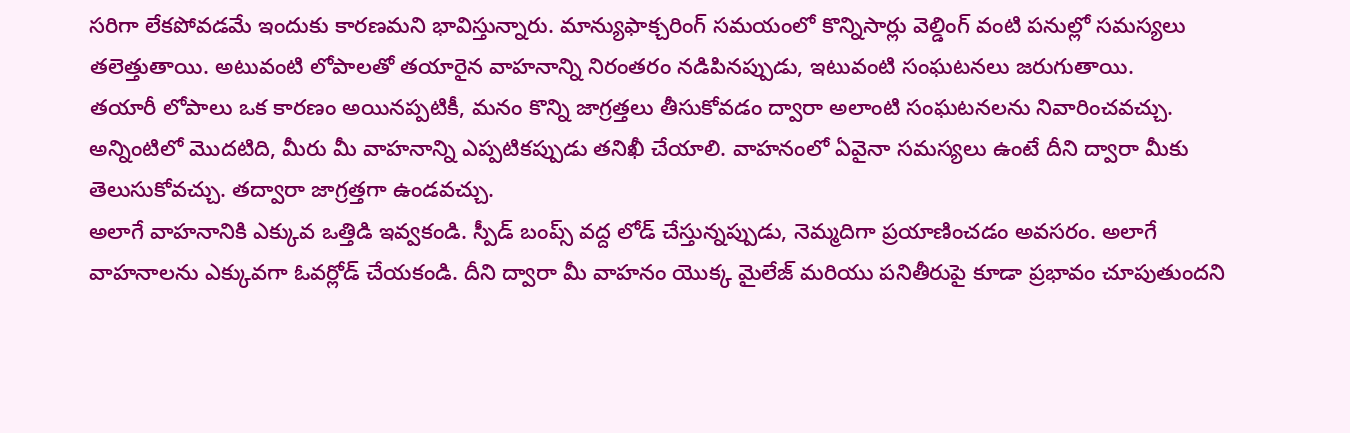సరిగా లేకపోవడమే ఇందుకు కారణమని భావిస్తున్నారు. మాన్యుఫాక్చరింగ్ సమయంలో కొన్నిసార్లు వెల్డింగ్ వంటి పనుల్లో సమస్యలు తలెత్తుతాయి. అటువంటి లోపాలతో తయారైన వాహనాన్ని నిరంతరం నడిపినప్పుడు, ఇటువంటి సంఘటనలు జరుగుతాయి.
తయారీ లోపాలు ఒక కారణం అయినప్పటికీ, మనం కొన్ని జాగ్రత్తలు తీసుకోవడం ద్వారా అలాంటి సంఘటనలను నివారించవచ్చు. అన్నింటిలో మొదటిది, మీరు మీ వాహనాన్ని ఎప్పటికప్పుడు తనిఖీ చేయాలి. వాహనంలో ఏవైనా సమస్యలు ఉంటే దీని ద్వారా మీకు తెలుసుకోవచ్చు. తద్వారా జాగ్రత్తగా ఉండవచ్చు.
అలాగే వాహనానికి ఎక్కువ ఒత్తిడి ఇవ్వకండి. స్పీడ్ బంప్స్ వద్ద లోడ్ చేస్తున్నప్పుడు, నెమ్మదిగా ప్రయాణించడం అవసరం. అలాగే వాహనాలను ఎక్కువగా ఓవర్లోడ్ చేయకండి. దీని ద్వారా మీ వాహనం యొక్క మైలేజ్ మరియు పనితీరుపై కూడా ప్రభావం చూపుతుందని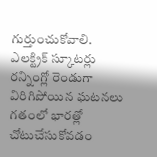గుర్తుంచుకోవాలి.
ఎలక్ట్రిక్ స్కూటర్లు రన్నింగ్లో రెండుగా విరిగిపోయిన ఘటనలు గతంలో భారత్లో చోటుచేసుకోవడం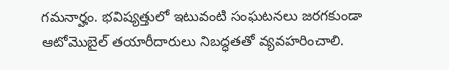గమనార్హం. భవిష్యత్తులో ఇటువంటి సంఘటనలు జరగకుండా ఆటోమొబైల్ తయారీదారులు నిబద్ధతతో వ్యవహరించాలి.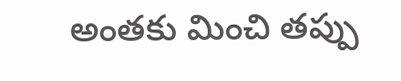అంతకు మించి తప్పు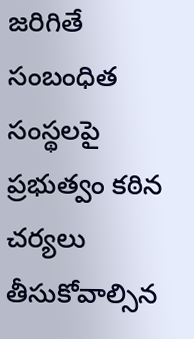జరిగితే సంబంధిత సంస్థలపై ప్రభుత్వం కఠిన చర్యలు తీసుకోవాల్సిన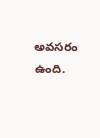అవసరం ఉంది.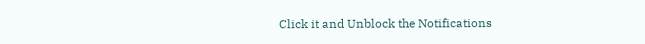Click it and Unblock the Notifications